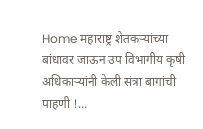Home महाराष्ट्र शेतकऱ्यांच्या बांधावर जाऊन उप विभागीय कृषी अधिकाऱ्यांनी केली संत्रा बागांची पाहणी !...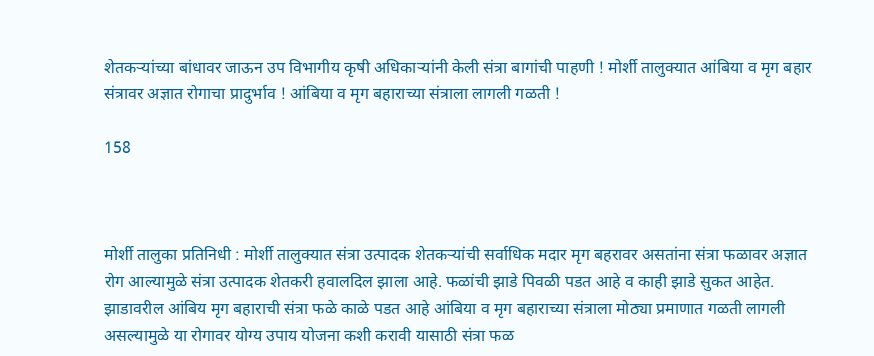शेतकऱ्यांच्या बांधावर जाऊन उप विभागीय कृषी अधिकाऱ्यांनी केली संत्रा बागांची पाहणी ! मोर्शी तालुक्यात आंबिया व मृग बहार संत्रावर अज्ञात रोगाचा प्रादुर्भाव ! आंबिया व मृग बहाराच्या संत्राला लागली गळती !

158



मोर्शी तालुका प्रतिनिधी : मोर्शी तालुक्यात संत्रा उत्पादक शेतकऱ्यांची सर्वाधिक मदार मृग बहरावर असतांना संत्रा फळावर अज्ञात रोग आल्यामुळे संत्रा उत्पादक शेतकरी हवालदिल झाला आहे. फळांची झाडे पिवळी पडत आहे व काही झाडे सुकत आहेत. झाडावरील आंबिय मृग बहाराची संत्रा फळे काळे पडत आहे आंबिया व मृग बहाराच्या संत्राला मोठ्या प्रमाणात गळती लागली असल्यामुळे या रोगावर योग्य उपाय योजना कशी करावी यासाठी संत्रा फळ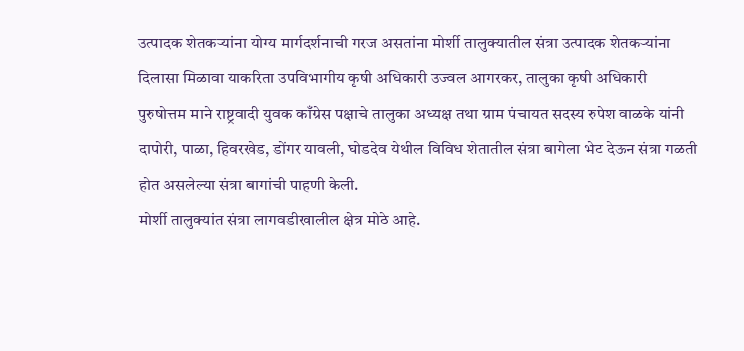उत्पादक शेतकऱ्यांना योग्य मार्गदर्शनाची गरज असतांना मोर्शी तालुक्यातील संत्रा उत्पादक शेतकऱ्यांना दिलासा मिळावा याकरिता उपविभागीय कृषी अधिकारी उज्वल आगरकर, तालुका कृषी अधिकारी पुरुषोत्तम माने राष्ट्रवादी युवक काँग्रेस पक्षाचे तालुका अध्यक्ष तथा ग्राम पंचायत सदस्य रुपेश वाळके यांनी दापोरी, पाळा, हिवरखेड, डोंगर यावली, घोडदेव येथील विविध शेतातील संत्रा बागेला भेट देऊन संत्रा गळती होत असलेल्या संत्रा बागांची पाहणी केली.
मोर्शी तालुक्यांत संत्रा लागवडीखालील क्षेत्र मोठे आहे.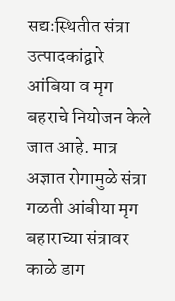सद्यःस्थितीत संत्रा उत्पादकांद्वारे आंबिया व मृग बहराचे नियोजन केले जात आहे. मात्र अज्ञात रोगामुळे संत्रा गळती आंबीया मृग बहाराच्या संत्रावर काळे डाग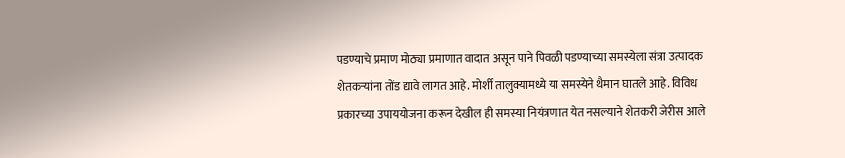पडण्याचे प्रमाण मोठ्या प्रमाणात वादात असून पाने पिवळी पडण्याच्या समस्येला संत्रा उत्पादक शेतकऱ्यांना तोंड द्यावे लागत आहे. मोर्शी तालुक्यामध्ये या समस्येने थैमान घातले आहे. विविध प्रकारच्या उपाययोजना करून देखील ही समस्या नियंत्रणात येत नसल्याने शेतकरी जेरीस आले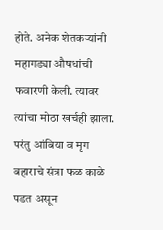होते. अनेक शेतकऱ्यांनी महागड्या औषधांची फवारणी केली. त्यावर त्यांचा मोठा खर्चही झाला. परंतु आंबिया व मृग बहाराचे संत्रा फळ काळे पडत असून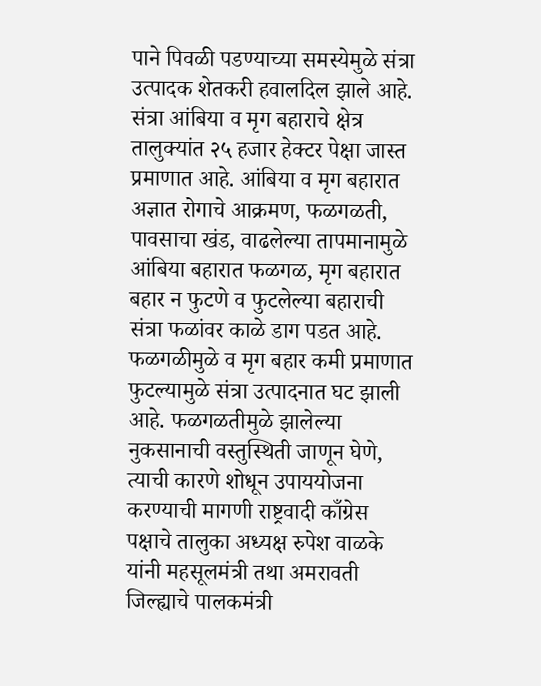पाने पिवळी पडण्याच्या समस्येमुळे संत्रा उत्पादक शेतकरी हवालदिल झाले आहे.
संत्रा आंबिया व मृग बहाराचे क्षेत्र तालुक्यांत २५ हजार हेक्टर पेक्षा जास्त प्रमाणात आहे. आंबिया व मृग बहारात अज्ञात रोगाचे आक्रमण, फळगळती, पावसाचा खंड, वाढलेल्या तापमानामुळे आंबिया बहारात फळगळ, मृग बहारात बहार न फुटणे व फुटलेल्या बहाराची संत्रा फळांवर काळे डाग पडत आहे. फळगळीमुळे व मृग बहार कमी प्रमाणात फुटल्यामुळे संत्रा उत्पादनात घट झाली आहे. फळगळतीमुळे झालेल्या नुकसानाची वस्तुस्थिती जाणून घेणे, त्याची कारणे शोधून उपाययोजना करण्याची मागणी राष्ट्रवादी काँग्रेस पक्षाचे तालुका अध्यक्ष रुपेश वाळके यांनी महसूलमंत्री तथा अमरावती जिल्ह्याचे पालकमंत्री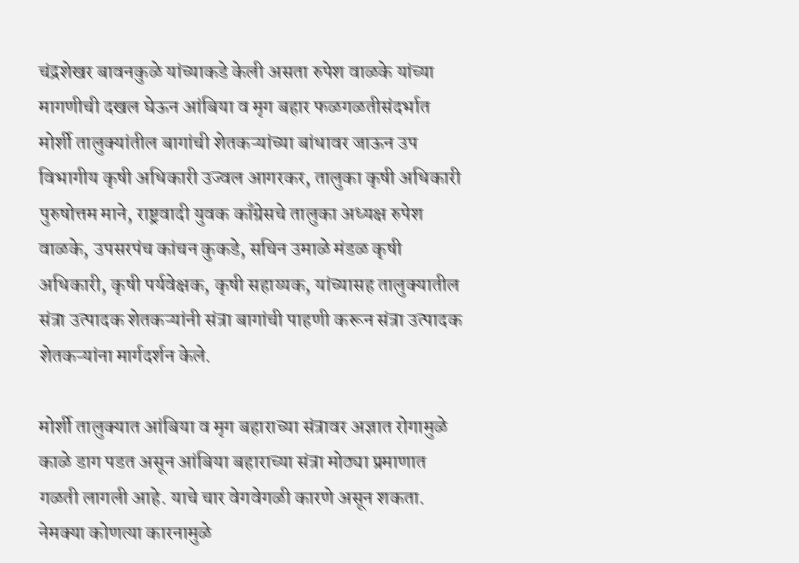चंद्रशेखर बावनकुळे यांच्याकडे केली असता रुपेश वाळके यांच्या मागणीची दखल घेऊन आंबिया व मृग बहार फळगळतीसंदर्भात मोर्शी तालुक्यांतील बागांची शेतकऱ्यांच्या बांधावर जाऊन उप विभागीय कृषी अधिकारी उज्वल आगरकर, तालुका कृषी अधिकारी पुरुषोत्तम माने, राष्ट्रवादी युवक काँग्रेसचे तालुका अध्यक्ष रुपेश वाळके, उपसरपंच कांचन कुकडे, सचिन उमाळे मंडळ कृषी अधिकारी, कृषी पर्यवेक्षक, कृषी सहाय्यक, यांच्यासह तालुक्यातील संत्रा उत्पादक शेतकऱ्यांनी संत्रा बागांची पाहणी करून संत्रा उत्पादक शेतकऱ्यांना मार्गदर्शन केले.

मोर्शी तालुक्यात आंबिया व मृग बहाराच्या संत्रावर अज्ञात रोगामुळे काळे डाग पडत असून आंबिया बहाराच्या संत्रा मोठ्या प्रमाणात गळती लागली आहे. याचे चार वेगवेगळी कारणे असून शकता. नेमक्या कोणत्या कारनामुळे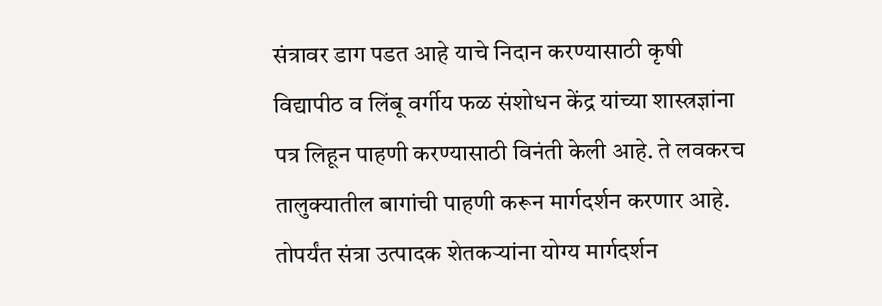संत्रावर डाग पडत आहे याचे निदान करण्यासाठी कृषी विद्यापीठ व लिंबू वर्गीय फळ संशोधन केंद्र यांच्या शास्त्रज्ञांना पत्र लिहून पाहणी करण्यासाठी विनंती केली आहे. ते लवकरच तालुक्यातील बागांची पाहणी करून मार्गदर्शन करणार आहे. तोपर्यंत संत्रा उत्पादक शेतकऱ्यांना योग्य मार्गदर्शन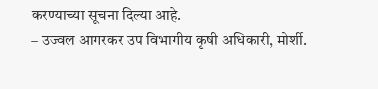करण्याच्या सूचना दिल्या आहे.
– उज्वल आगरकर उप विभागीय कृषी अधिकारी, मोर्शी.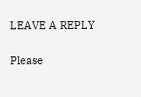LEAVE A REPLY

Please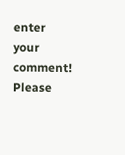enter your comment!
Please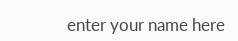enter your name here